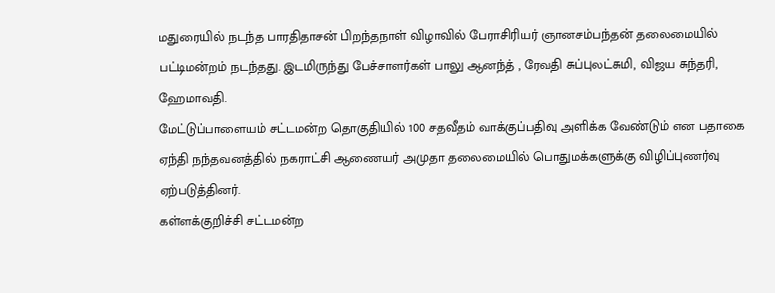மதுரையில் நடந்த பாரதிதாசன் பிறந்தநாள் விழாவில் பேராசிரியர் ஞானசம்பந்தன் தலைமையில் பட்டிமன்றம் நடந்தது. இடமிருந்து பேச்சாளர்கள் பாலு ஆனந்த் , ரேவதி சுப்புலட்சுமி, விஜய சுந்தரி, ஹேமாவதி.
மேட்டுப்பாளையம் சட்டமன்ற தொகுதியில் 100 சதவீதம் வாக்குப்பதிவு அளிக்க வேண்டும் என பதாகை ஏந்தி நந்தவனத்தில் நகராட்சி ஆணையர் அமுதா தலைமையில் பொதுமக்களுக்கு விழிப்புணர்வு ஏற்படுத்தினர்.
கள்ளக்குறிச்சி சட்டமன்ற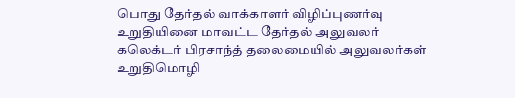பொது தேர்தல் வாக்காளர் விழிப்புணர்வு உறுதியினை மாவட்ட தேர்தல் அலுவலர் கலெக்டர் பிரசாந்த் தலைமையில் அலுவலர்கள் உறுதிமொழி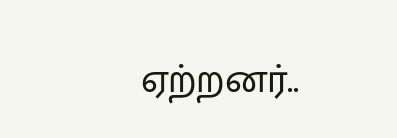ஏற்றனர்..